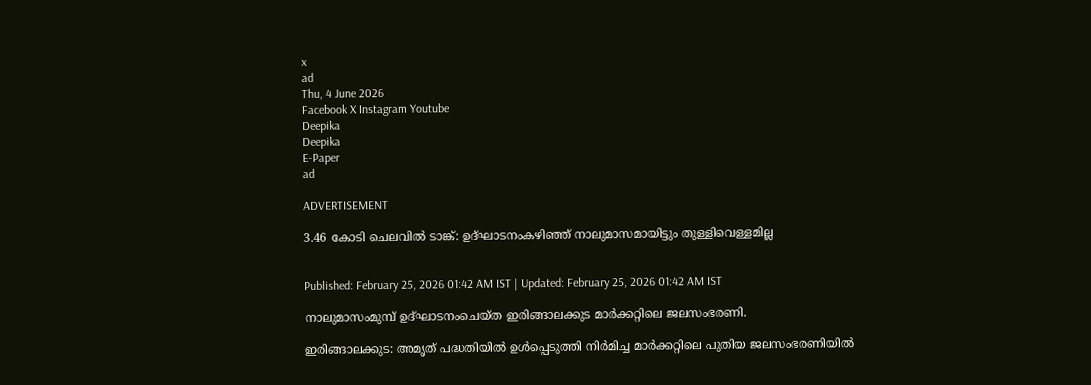x
ad
Thu, 4 June 2026
Facebook X Instagram Youtube
Deepika
Deepika
E-Paper
ad

ADVERTISEMENT

3.46 കോടി ചെലവില്‍ ടാങ്ക്: ഉദ്ഘാടനംകഴിഞ്ഞ് നാലുമാസമായിട്ടും തുള്ളിവെള്ളമില്ല


Published: February 25, 2026 01:42 AM IST | Updated: February 25, 2026 01:42 AM IST

നാലുമാസംമുമ്പ് ഉദ്ഘാടനംചെയ്ത ഇരിങ്ങാലക്കുട മാര്‍ക്കറ്റിലെ ജലസംഭരണി.

ഇരിങ്ങാലക്കുട: അമൃത് പദ്ധതിയില്‍ ഉള്‍പ്പെടുത്തി നിര്‍മിച്ച മാര്‍ക്കറ്റിലെ പുതിയ ജലസംഭരണിയില്‍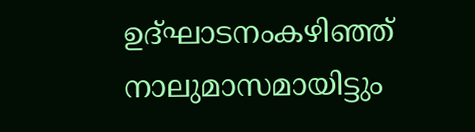ഉദ്ഘാടനംകഴിഞ്ഞ് നാലുമാസമായിട്ടും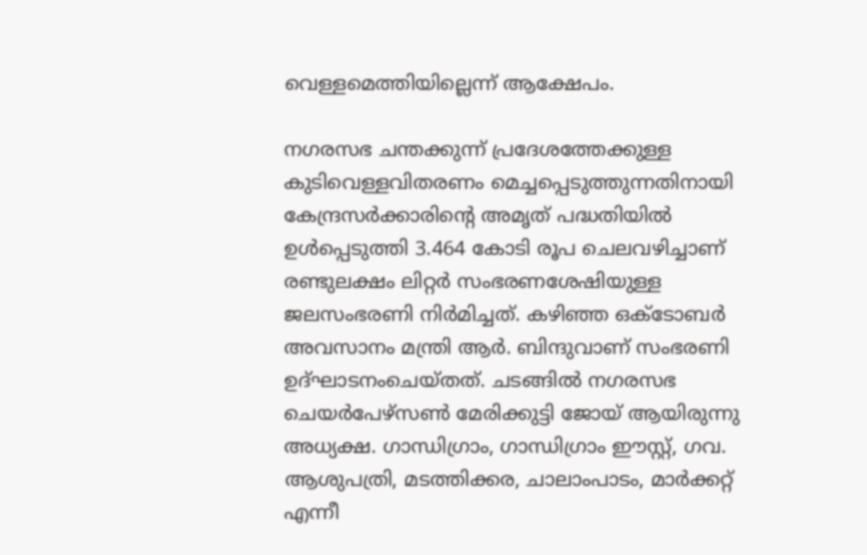വെള്ളമെത്തിയില്ലെന്ന് ആക്ഷേപം.

നഗരസഭ ചന്തക്കുന്ന് പ്രദേശത്തേക്കുള്ള കുടിവെള്ളവിതരണം മെച്ചപ്പെടുത്തുന്നതിനായി കേന്ദ്രസര്‍ക്കാരിന്‍റെ അമൃത് പദ്ധതിയില്‍ ഉള്‍പ്പെടുത്തി 3.464 കോടി രൂപ ചെലവഴിച്ചാണ് രണ്ടുലക്ഷം ലിറ്റര്‍ സംഭരണശേഷിയുള്ള ജലസംഭരണി നിര്‍മിച്ചത്. കഴിഞ്ഞ ഒക്ടോബര്‍ അവസാനം മന്ത്രി ആര്‍. ബിന്ദുവാണ് സംഭരണി ഉദ്ഘാടനംചെയ്തത്. ചടങ്ങില്‍ നഗരസഭ ചെയര്‍പേഴ്‌സണ്‍ മേരിക്കുട്ടി ജോയ് ആയിരുന്നു അധ്യക്ഷ. ഗാന്ധിഗ്രാം, ഗാന്ധിഗ്രാം ഈസ്റ്റ്, ഗവ. ആശുപത്രി, മടത്തിക്കര, ചാലാംപാടം, മാര്‍ക്കറ്റ് എന്നീ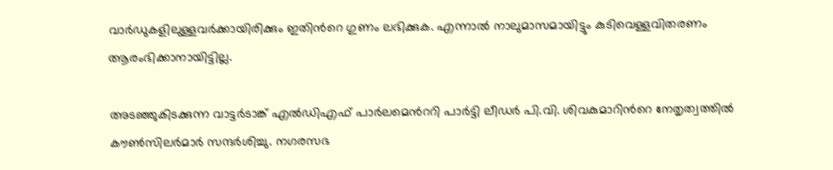വാര്‍ഡുകളിലുള്ളവര്‍ക്കായിരിക്കും ഇതിന്‍റെ ഗുണം ലഭിക്കുക. എന്നാല്‍ നാലുമാസമായിട്ടും കുടിവെള്ളവിതരണം ആരംഭിക്കാനായിട്ടില്ല.

അടഞ്ഞുകിടക്കുന്ന വാട്ടര്‍ടാങ്ക് എല്‍ഡിഎഫ് പാര്‍ലമെന്‍ററി പാര്‍ട്ടി ലീഡര്‍ പി.വി. ശിവകുമാറിന്‍റെ നേതൃത്വത്തില്‍ കൗണ്‍സിലര്‍മാര്‍ സന്ദര്‍ശിച്ചു. നഗരസഭ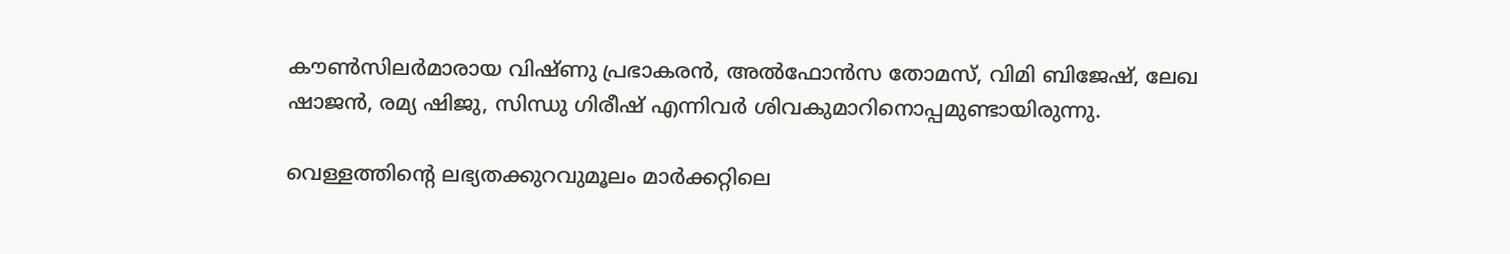കൗണ്‍സിലര്‍മാരായ വിഷ്ണു പ്രഭാകരന്‍, അല്‍ഫോന്‍സ തോമസ്, വിമി ബിജേഷ്, ലേഖ ഷാജന്‍, രമ്യ ഷിജു, സിന്ധു ഗിരീഷ് എന്നിവര്‍ ശിവകുമാറിനൊപ്പമുണ്ടായിരുന്നു.

വെള്ളത്തിന്‍റെ ലഭ്യതക്കുറവുമൂലം മാര്‍ക്കറ്റിലെ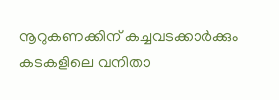നൂറുകണക്കിന് കച്ചവടക്കാര്‍ക്കും കടകളിലെ വനിതാ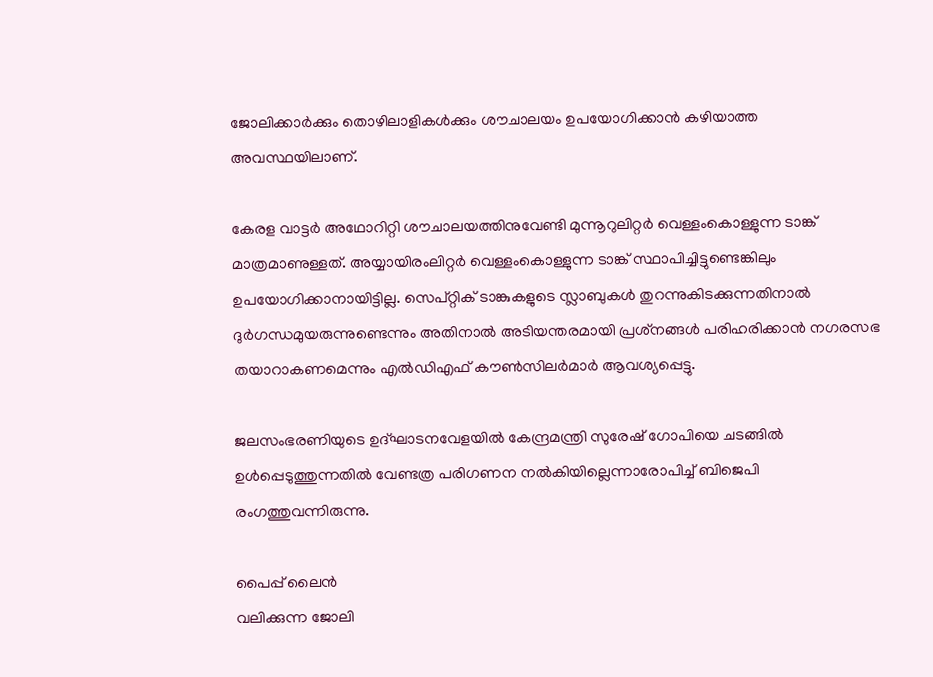ജോലിക്കാര്‍ക്കും തൊഴിലാളികള്‍ക്കും ശൗചാലയം ഉപയോഗിക്കാന്‍ കഴിയാത്ത അവസ്ഥയിലാണ്.

കേരള വാട്ടര്‍ അഥോറിറ്റി ശൗചാലയത്തിനുവേണ്ടി മുന്നൂറുലിറ്റര്‍ വെള്ളംകൊള്ളുന്ന ടാങ്ക് മാത്രമാണുള്ളത്. അയ്യായിരംലിറ്റര്‍ വെള്ളംകൊള്ളുന്ന ടാങ്ക് സ്ഥാപിച്ചിട്ടുണ്ടെങ്കിലും ഉപയോഗിക്കാനായിട്ടില്ല. സെപ്റ്റിക് ടാങ്കുകളുടെ സ്ലാബുകള്‍ തുറന്നുകിടക്കുന്നതിനാല്‍ ദുര്‍ഗന്ധമുയരുന്നുണ്ടെന്നും അതിനാല്‍ അടിയന്തരമായി പ്രശ്‌നങ്ങള്‍ പരിഹരിക്കാന്‍ നഗരസഭ തയാറാകണമെന്നും എല്‍ഡിഎഫ് കൗണ്‍സിലര്‍മാര്‍ ആവശ്യപ്പെട്ടു.

ജലസംഭരണിയുടെ ഉദ്ഘാടനവേളയില്‍ കേന്ദ്രമന്ത്രി സുരേഷ് ഗോപിയെ ചടങ്ങില്‍ ഉള്‍പ്പെടുത്തുന്നതില്‍ വേണ്ടത്ര പരിഗണന നല്‍കിയില്ലെന്നാരോപിച്ച് ബിജെപി രംഗത്തുവന്നിരുന്നു.

പൈപ്പ് ലൈന്‍
വലിക്കുന്ന ജോലി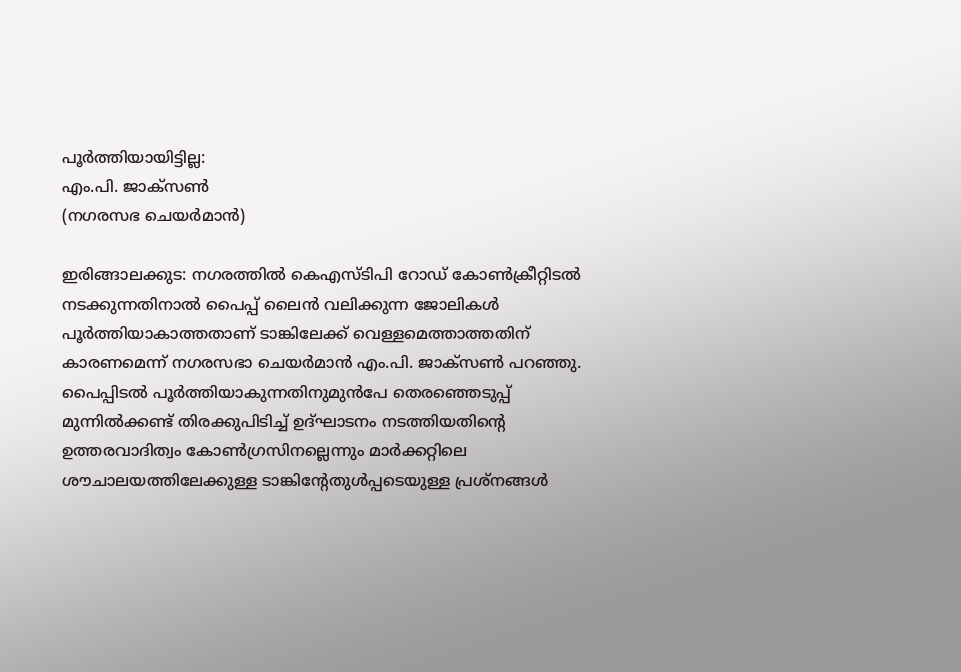പൂര്‍ത്തിയായിട്ടില്ല:
എം.പി. ജാക്‌സണ്‍
(നഗരസഭ ചെയര്‍മാന്‍)

ഇരിങ്ങാലക്കുട: നഗരത്തില്‍ കെഎസ്ടിപി റോഡ് കോണ്‍ക്രീറ്റിടല്‍ നടക്കുന്നതിനാല്‍ പൈപ്പ് ലൈന്‍ വലിക്കുന്ന ജോലികള്‍ പൂര്‍ത്തിയാകാത്തതാണ് ടാങ്കിലേക്ക് വെള്ളമെത്താത്തതിന് കാരണമെന്ന് നഗരസഭാ ചെയര്‍മാന്‍ എം.പി. ജാക്‌സണ്‍ പറഞ്ഞു.
പൈപ്പിടല്‍ പൂര്‍ത്തിയാകുന്നതിനുമുന്‍പേ തെരഞ്ഞെടുപ്പ് മുന്നില്‍ക്കണ്ട് തിരക്കുപിടിച്ച് ഉദ്ഘാടനം നടത്തിയതിന്‍റെ ഉത്തരവാദിത്വം കോണ്‍ഗ്രസിനല്ലെന്നും മാര്‍ക്കറ്റിലെ ശൗചാലയത്തിലേക്കുള്ള ടാങ്കിന്‍റേതുള്‍പ്പടെയുള്ള പ്രശ്‌നങ്ങള്‍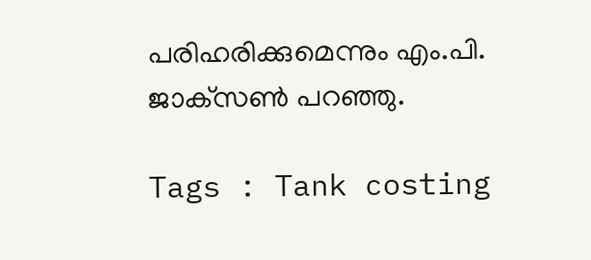പരിഹരിക്കുമെന്നും എം.പി. ജാക്‌സണ്‍ പറഞ്ഞു.

Tags : Tank costing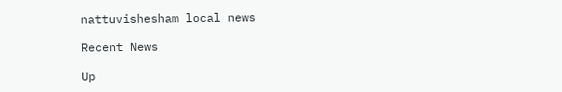nattuvishesham local news

Recent News

Up